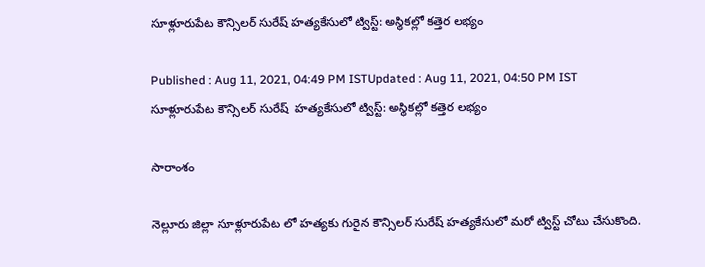సూళ్లూరుపేట కౌన్సిలర్ సురేష్ హత్యకేసులో ట్విస్ట్: అస్థికల్లో కత్తెర లభ్యం

Published : Aug 11, 2021, 04:49 PM ISTUpdated : Aug 11, 2021, 04:50 PM IST
సూళ్లూరుపేట కౌన్సిలర్ సురేష్  హత్యకేసులో ట్విస్ట్: అస్థికల్లో కత్తెర లభ్యం

సారాంశం

నెల్లూరు జిల్లా సూళ్లూరుపేట లో హత్యకు గురైన కౌన్సిలర్ సురేష్ హత్యకేసులో మరో ట్విస్ట్ చోటు చేసుకొంది.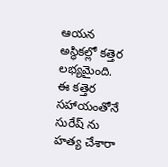ఆయన అస్థికల్లో కత్తెర లభ్యమైంది. ఈ కత్తెర సహాయంతోనే  సురేష్ ను  హత్య చేశారా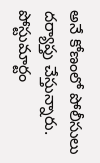అనే కోణంలో పోలీసులు దర్యాప్తు చేస్తున్నారు. పోస్టుమార్టం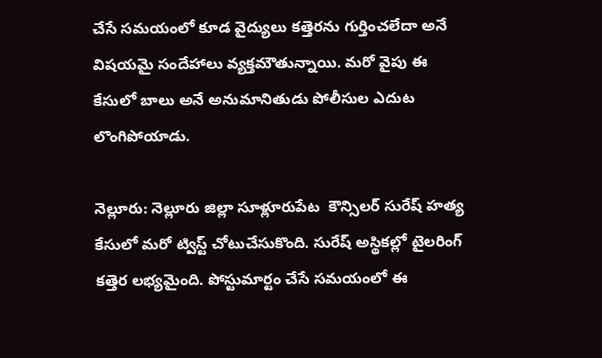చేసే సమయంలో కూడ వైద్యులు కత్తెరను గుర్తించలేదా అనే విషయమై సందేహాలు వ్యక్తమౌతున్నాయి. మరో వైపు ఈ కేసులో బాలు అనే అనుమానితుడు పోలీసుల ఎదుట లొంగిపోయాడు.

నెల్లూరు: నెల్లూరు జిల్లా సూళ్లూరుపేట  కౌన్సిలర్ సురేష్ హత్య కేసులో మరో ట్విస్ట్ చోటుచేసుకొంది. సురేష్ అస్థికల్లో టైలరింగ్ కత్తెర లభ్యమైంది. పోస్టుమార్టం చేసే సమయంలో ఈ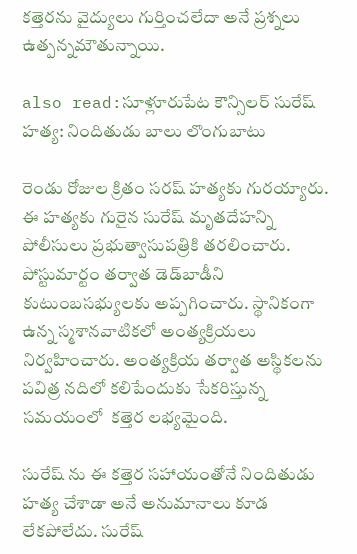కత్తెరను వైద్యులు గుర్తించలేదా అనే ప్రశ్నలు ఉత్పన్నమౌతున్నాయి.

also read:సూళ్లూరుపేట కౌన్సిలర్ సురేష్ హత్య: నిందితుడు బాలు లొంగుబాటు

రెండు రోజుల క్రితం సరష్ హత్యకు గురయ్యారు. ఈ హత్యకు గురైన సురేష్ మృతదేహన్ని పోలీసులు ప్రభుత్వాసుపత్రికి తరలించారు. పోస్టుమార్టం తర్వాత డెడ్‌బాడీని కుటుంబసభ్యులకు అప్పగించారు. స్థానికంగా ఉన్న స్మశానవాటికలో అంత్యక్రియలు నిర్వహించారు. అంత్యక్రియ తర్వాత అస్థికలను  పవిత్ర నదిలో కలిపేందుకు సేకరిస్తున్న సమయంలో  కత్తెర లభ్యమైంది.

సురేష్ ను ఈ కత్తెర సహాయంతోనే నిందితుడు హత్య చేశాడా అనే అనుమానాలు కూడ లేకపోలేదు. సురేష్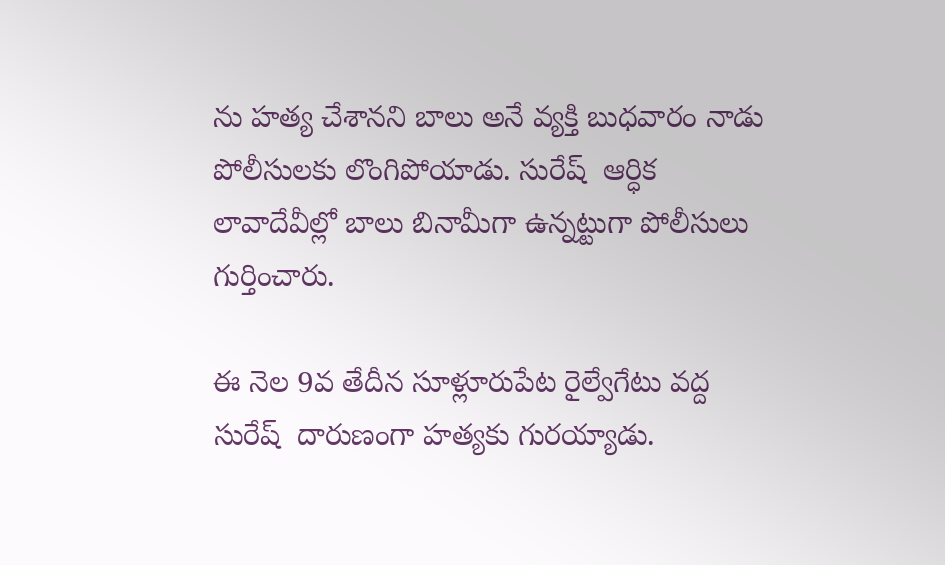ను హత్య చేశానని బాలు అనే వ్యక్తి బుధవారం నాడు పోలీసులకు లొంగిపోయాడు. సురేష్  ఆర్ధిక లావాదేవీల్లో బాలు బినామీగా ఉన్నట్టుగా పోలీసులు గుర్తించారు.

ఈ నెల 9వ తేదీన సూళ్లూరుపేట రైల్వేగేటు వద్ద సురేష్  దారుణంగా హత్యకు గురయ్యాడు.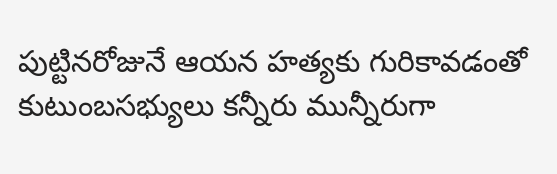పుట్టినరోజునే ఆయన హత్యకు గురికావడంతో కుటుంబసభ్యులు కన్నీరు మున్నీరుగా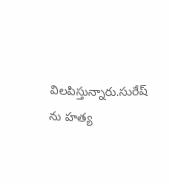విలపిస్తున్నారు.సురేష్ ను హత్య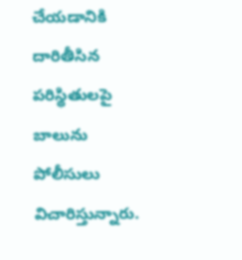చేయడానికి దారితీసిన పరిస్థితులపై బాలును పోలీసులు విచారిస్తున్నారు.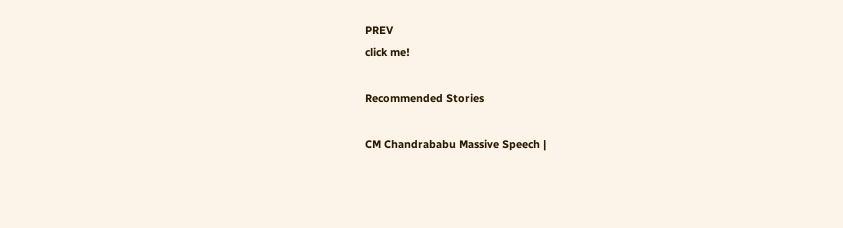PREV
click me!

Recommended Stories

CM Chandrababu Massive Speech |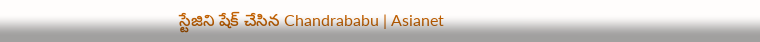స్టేజిని షేక్ చేసిన Chandrababu | Asianet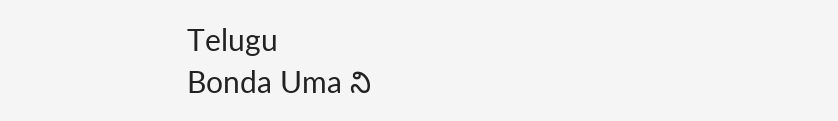Telugu
Bonda Uma ని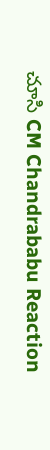చూసి CM Chandrababu Reaction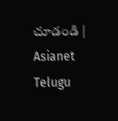చూడండి | Asianet Telugu